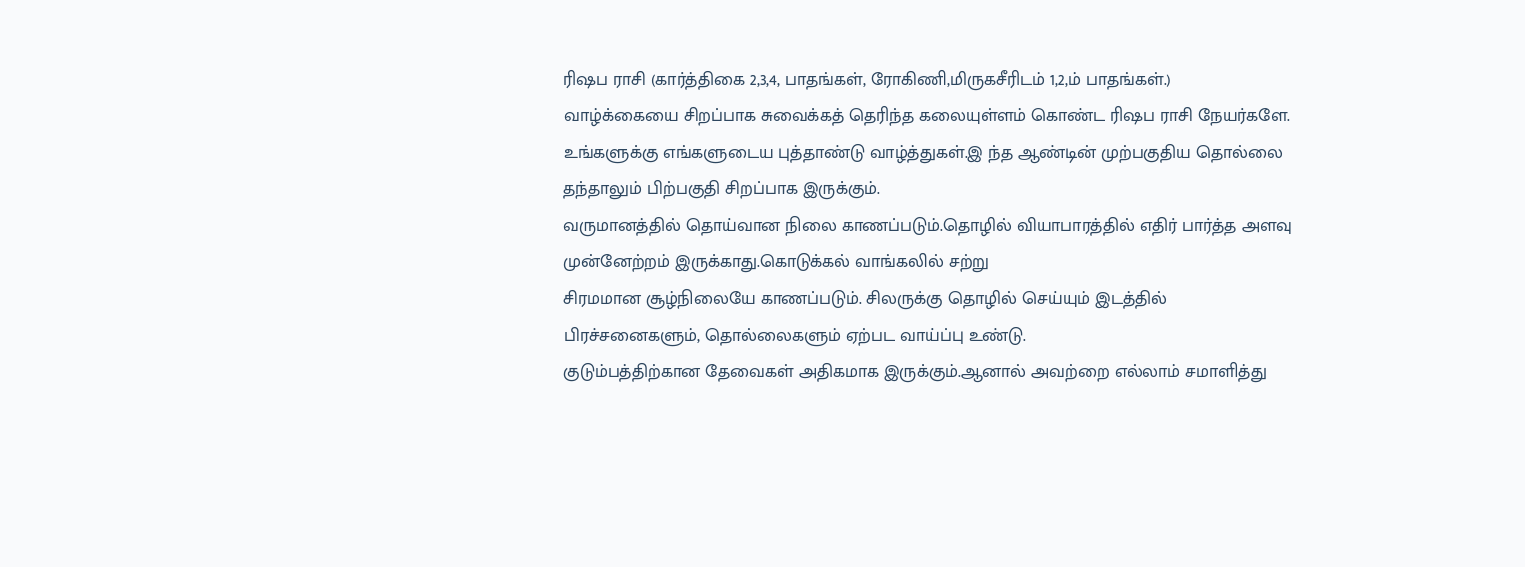ரிஷப ராசி (கார்த்திகை 2,3,4, பாதங்கள், ரோகிணி,மிருகசீரிடம் 1,2,ம் பாதங்கள்.)
வாழ்க்கையை சிறப்பாக சுவைக்கத் தெரிந்த கலையுள்ளம் கொண்ட ரிஷப ராசி நேயர்களே. உங்களுக்கு எங்களுடைய புத்தாண்டு வாழ்த்துகள்.இ ந்த ஆண்டின் முற்பகுதிய தொல்லை தந்தாலும் பிற்பகுதி சிறப்பாக இருக்கும்.
வருமானத்தில் தொய்வான நிலை காணப்படும்.தொழில் வியாபாரத்தில் எதிர் பார்த்த அளவு முன்னேற்றம் இருக்காது.கொடுக்கல் வாங்கலில் சற்று
சிரமமான சூழ்நிலையே காணப்படும். சிலருக்கு தொழில் செய்யும் இடத்தில் பிரச்சனைகளும், தொல்லைகளும் ஏற்பட வாய்ப்பு உண்டு.
குடும்பத்திற்கான தேவைகள் அதிகமாக இருக்கும்.ஆனால் அவற்றை எல்லாம் சமாளித்து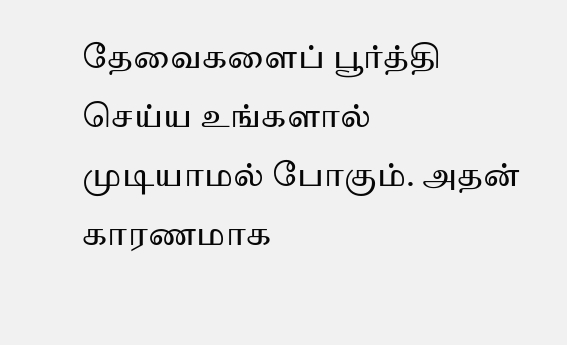தேவைகளைப் பூர்த்தி செய்ய உங்களால் முடியாமல் போகும். அதன் காரணமாக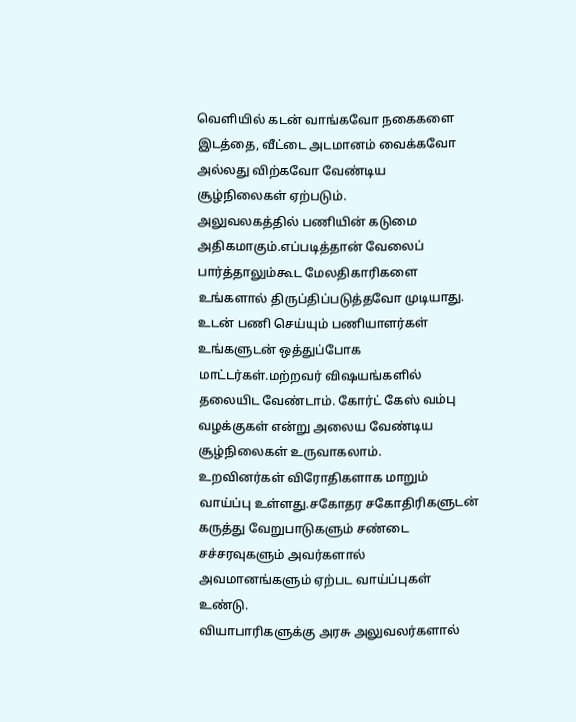வெளியில் கடன் வாங்கவோ நகைகளை இடத்தை, வீட்டை அடமானம் வைக்கவோ அல்லது விற்கவோ வேண்டிய சூழ்நிலைகள் ஏற்படும்.
அலுவலகத்தில் பணியின் கடுமை அதிகமாகும்.எப்படித்தான் வேலைப் பார்த்தாலும்கூட மேலதிகாரிகளை உங்களால் திருப்திப்படுத்தவோ முடியாது.
உடன் பணி செய்யும் பணியாளர்கள் உங்களுடன் ஒத்துப்போக மாட்டர்கள்.மற்றவர் விஷயங்களில் தலையிட வேண்டாம். கோர்ட் கேஸ் வம்பு வழக்குகள் என்று அலைய வேண்டிய சூழ்நிலைகள் உருவாகலாம்.
உறவினர்கள் விரோதிகளாக மாறும் வாய்ப்பு உள்ளது.சகோதர சகோதிரிகளுடன் கருத்து வேறுபாடுகளும் சண்டை சச்சரவுகளும் அவர்களால் அவமானங்களும் ஏற்பட வாய்ப்புகள் உண்டு.
வியாபாரிகளுக்கு அரசு அலுவலர்களால்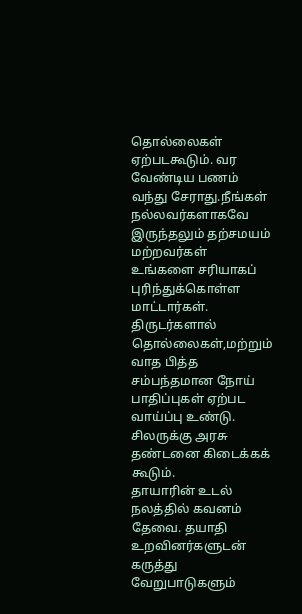தொல்லைகள் ஏற்படகூடும். வர வேண்டிய பணம் வந்து சேராது.நீங்கள் நல்லவர்களாகவே இருந்தலும் தற்சமயம் மற்றவர்கள் உங்களை சரியாகப் புரிந்துக்கொள்ள மாட்டார்கள்.
திருடர்களால் தொல்லைகள்,மற்றும் வாத பித்த சம்பந்தமான நோய் பாதிப்புகள் ஏற்பட வாய்ப்பு உண்டு. சிலருக்கு அரசு தண்டனை கிடைக்கக் கூடும்.
தாயாரின் உடல் நலத்தில் கவனம் தேவை. தயாதி உறவினர்களுடன் கருத்து வேறுபாடுகளும்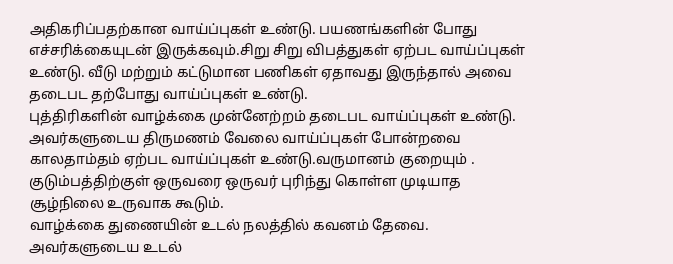அதிகரிப்பதற்கான வாய்ப்புகள் உண்டு. பயணங்களின் போது எச்சரிக்கையுடன் இருக்கவும்.சிறு சிறு விபத்துகள் ஏற்பட வாய்ப்புகள் உண்டு. வீடு மற்றும் கட்டுமான பணிகள் ஏதாவது இருந்தால் அவை தடைபட தற்போது வாய்ப்புகள் உண்டு.
புத்திரிகளின் வாழ்க்கை முன்னேற்றம் தடைபட வாய்ப்புகள் உண்டு. அவர்களுடைய திருமணம் வேலை வாய்ப்புகள் போன்றவை காலதாம்தம் ஏற்பட வாய்ப்புகள் உண்டு.வருமானம் குறையும் . குடும்பத்திற்குள் ஒருவரை ஒருவர் புரிந்து கொள்ள முடியாத சூழ்நிலை உருவாக கூடும்.
வாழ்க்கை துணையின் உடல் நலத்தில் கவனம் தேவை. அவர்களுடைய உடல்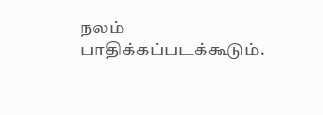நலம் பாதிக்கப்படக்கூடும்.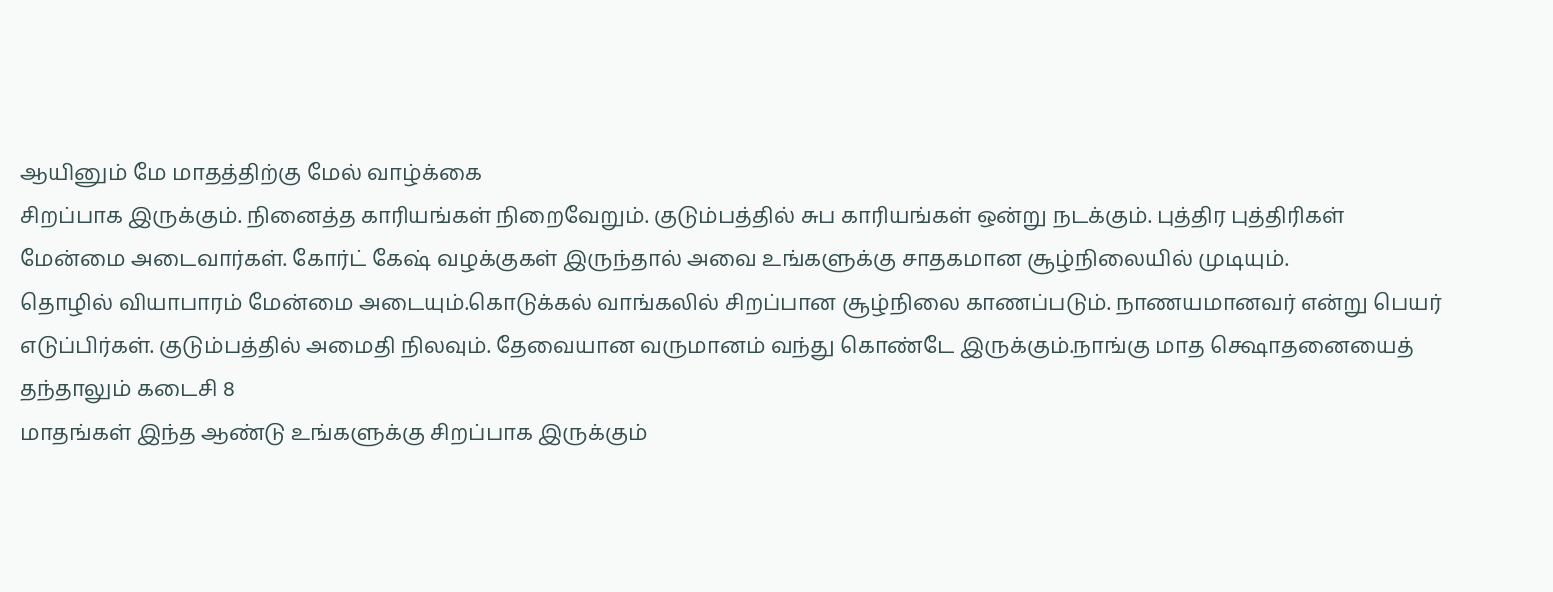ஆயினும் மே மாதத்திற்கு மேல் வாழ்க்கை
சிறப்பாக இருக்கும். நினைத்த காரியங்கள் நிறைவேறும். குடும்பத்தில் சுப காரியங்கள் ஒன்று நடக்கும். புத்திர புத்திரிகள் மேன்மை அடைவார்கள். கோர்ட் கேஷ் வழக்குகள் இருந்தால் அவை உங்களுக்கு சாதகமான சூழ்நிலையில் முடியும்.
தொழில் வியாபாரம் மேன்மை அடையும்.கொடுக்கல் வாங்கலில் சிறப்பான சூழ்நிலை காணப்படும். நாணயமானவர் என்று பெயர் எடுப்பிர்கள். குடும்பத்தில் அமைதி நிலவும். தேவையான வருமானம் வந்து கொண்டே இருக்கும்.நாங்கு மாத க்ஷொதனையைத் தந்தாலும் கடைசி 8
மாதங்கள் இந்த ஆண்டு உங்களுக்கு சிறப்பாக இருக்கும்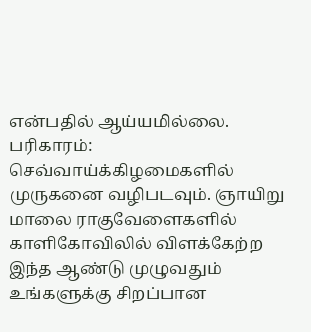என்பதில் ஆய்யமில்லை.
பரிகாரம்:
செவ்வாய்க்கிழமைகளில் முருகனை வழிபடவும். ஞாயிறு மாலை ராகுவேளைகளில் காளிகோவிலில் விளக்கேற்ற இந்த ஆண்டு முழுவதும் உங்களுக்கு சிறப்பான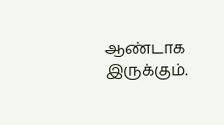ஆண்டாக இருக்கும்.